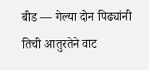बीड — गेल्या दोन पिढ्यांनी तिची आतुरतेने वाट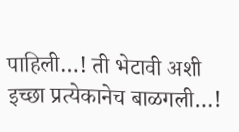पाहिली…! ती भेटावी अशी इच्छा प्रत्येकानेच बाळगली…!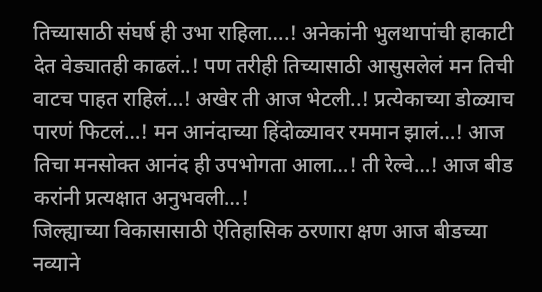तिच्यासाठी संघर्ष ही उभा राहिला….! अनेकांनी भुलथापांची हाकाटी देत वेड्यातही काढलं..! पण तरीही तिच्यासाठी आसुसलेलं मन तिची वाटच पाहत राहिलं…! अखेर ती आज भेटली..! प्रत्येकाच्या डोळ्याच पारणं फिटलं…! मन आनंदाच्या हिंदोळ्यावर रममान झालं…! आज तिचा मनसोक्त आनंद ही उपभोगता आला…! ती रेल्वे…! आज बीड करांनी प्रत्यक्षात अनुभवली…!
जिल्ह्याच्या विकासासाठी ऐतिहासिक ठरणारा क्षण आज बीडच्या नव्याने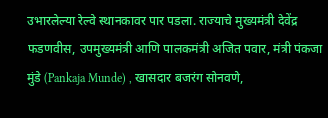उभारलेल्या रेल्वे स्थानकावर पार पडला. राज्याचे मुख्यमंत्री देवेंद्र फडणवीस, उपमुख्यमंत्री आणि पालकमंत्री अजित पवार, मंत्री पंकजा मुंडे (Pankaja Munde) , खासदार बजरंग सोनवणे,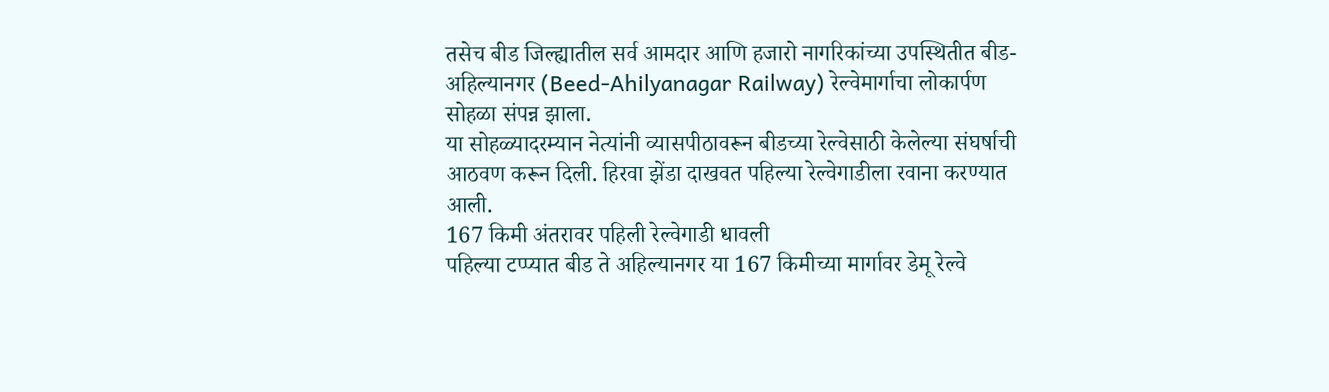तसेच बीड जिल्ह्यातील सर्व आमदार आणि हजारो नागरिकांच्या उपस्थितीत बीड-अहिल्यानगर (Beed-Ahilyanagar Railway) रेल्वेमार्गाचा लोकार्पण सोहळा संपन्न झाला.
या सोहळ्यादरम्यान नेत्यांनी व्यासपीठावरून बीडच्या रेल्वेसाठी केलेल्या संघर्षाची आठवण करून दिली. हिरवा झेंडा दाखवत पहिल्या रेल्वेगाडीला रवाना करण्यात आली.
167 किमी अंतरावर पहिली रेल्वेगाडी धावली
पहिल्या टप्प्यात बीड ते अहिल्यानगर या 167 किमीच्या मार्गावर डेमू रेल्वे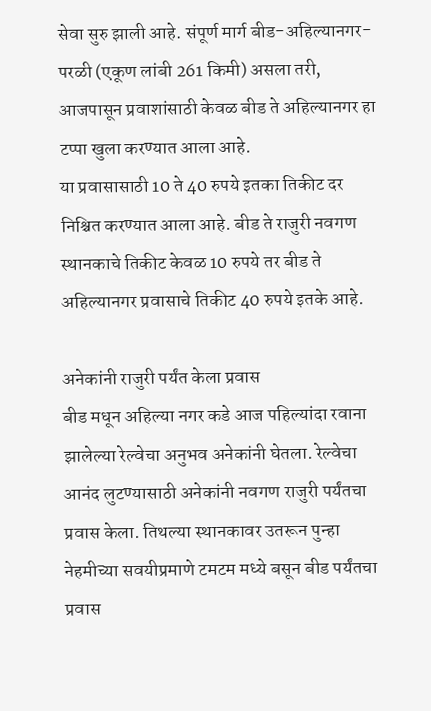सेवा सुरु झाली आहे. संपूर्ण मार्ग बीड-अहिल्यानगर-परळी (एकूण लांबी 261 किमी) असला तरी, आजपासून प्रवाशांसाठी केवळ बीड ते अहिल्यानगर हा टप्पा खुला करण्यात आला आहे.
या प्रवासासाठी 10 ते 40 रुपये इतका तिकीट दर निश्चित करण्यात आला आहे. बीड ते राजुरी नवगण स्थानकाचे तिकीट केवळ 10 रुपये तर बीड ते अहिल्यानगर प्रवासाचे तिकीट 40 रुपये इतके आहे.

अनेकांनी राजुरी पर्यंत केला प्रवास
बीड मधून अहिल्या नगर कडे आज पहिल्यांदा रवाना झालेल्या रेल्वेचा अनुभव अनेकांनी घेतला. रेल्वेचा आनंद लुटण्यासाठी अनेकांनी नवगण राजुरी पर्यंतचा प्रवास केला. तिथल्या स्थानकावर उतरून पुन्हा नेहमीच्या सवयीप्रमाणे टमटम मध्ये बसून बीड पर्यंतचा प्रवास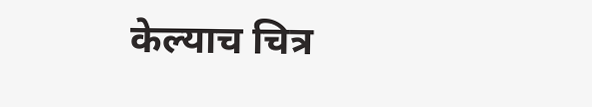केल्याच चित्र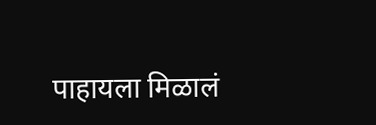पाहायला मिळालं